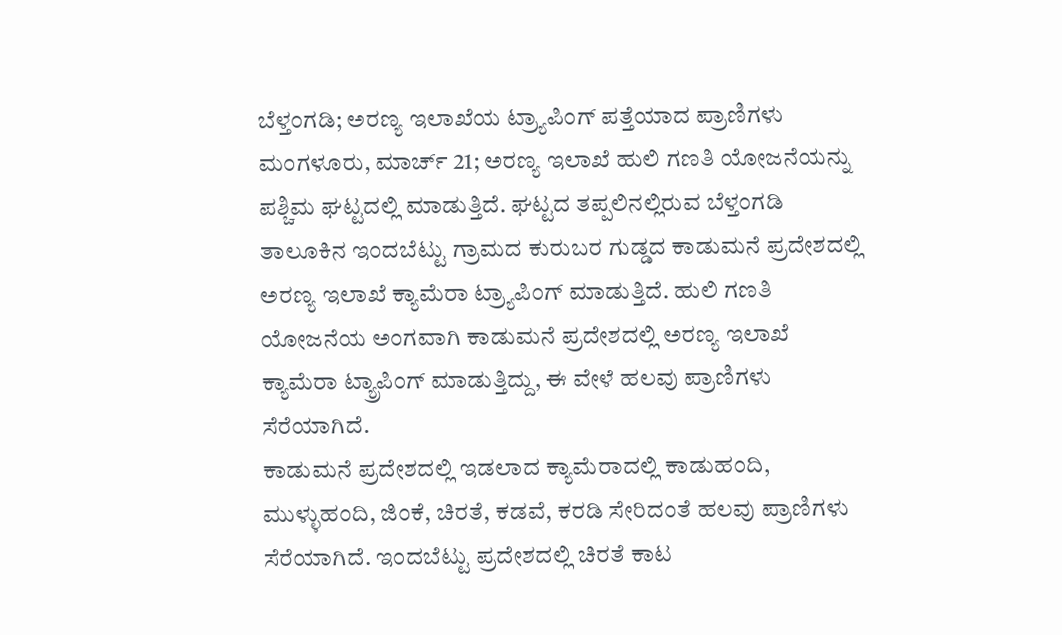ಬೆಳ್ತಂಗಡಿ; ಅರಣ್ಯ ಇಲಾಖೆಯ ಟ್ರ್ಯಾಪಿಂಗ್ ಪತ್ತೆಯಾದ ಪ್ರಾಣಿಗಳು
ಮಂಗಳೂರು, ಮಾರ್ಚ್ 21; ಅರಣ್ಯ ಇಲಾಖೆ ಹುಲಿ ಗಣತಿ ಯೋಜನೆಯನ್ನು ಪಶ್ಚಿಮ ಘಟ್ಟದಲ್ಲಿ ಮಾಡುತ್ತಿದೆ. ಘಟ್ಟದ ತಪ್ಪಲಿನಲ್ಲಿರುವ ಬೆಳ್ತಂಗಡಿ ತಾಲೂಕಿನ ಇಂದಬೆಟ್ಟು ಗ್ರಾಮದ ಕುರುಬರ ಗುಡ್ಡದ ಕಾಡುಮನೆ ಪ್ರದೇಶದಲ್ಲಿ ಅರಣ್ಯ ಇಲಾಖೆ ಕ್ಯಾಮೆರಾ ಟ್ರ್ಯಾಪಿಂಗ್ ಮಾಡುತ್ತಿದೆ. ಹುಲಿ ಗಣತಿ ಯೋಜನೆಯ ಅಂಗವಾಗಿ ಕಾಡುಮನೆ ಪ್ರದೇಶದಲ್ಲಿ ಅರಣ್ಯ ಇಲಾಖೆ ಕ್ಯಾಮೆರಾ ಟ್ಯ್ರಾಪಿಂಗ್ ಮಾಡುತ್ತಿದ್ದು, ಈ ವೇಳೆ ಹಲವು ಪ್ರಾಣಿಗಳು ಸೆರೆಯಾಗಿದೆ.
ಕಾಡುಮನೆ ಪ್ರದೇಶದಲ್ಲಿ ಇಡಲಾದ ಕ್ಯಾಮೆರಾದಲ್ಲಿ ಕಾಡುಹಂದಿ, ಮುಳ್ಳುಹಂದಿ, ಜಿಂಕೆ, ಚಿರತೆ, ಕಡವೆ, ಕರಡಿ ಸೇರಿದಂತೆ ಹಲವು ಪ್ರಾಣಿಗಳು ಸೆರೆಯಾಗಿದೆ. ಇಂದಬೆಟ್ಟು ಪ್ರದೇಶದಲ್ಲಿ ಚಿರತೆ ಕಾಟ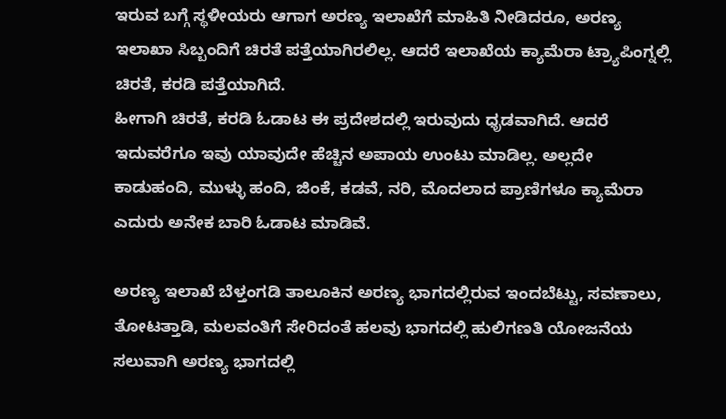ಇರುವ ಬಗ್ಗೆ ಸ್ಥಳೀಯರು ಆಗಾಗ ಅರಣ್ಯ ಇಲಾಖೆಗೆ ಮಾಹಿತಿ ನೀಡಿದರೂ, ಅರಣ್ಯ ಇಲಾಖಾ ಸಿಬ್ಬಂದಿಗೆ ಚಿರತೆ ಪತ್ತೆಯಾಗಿರಲಿಲ್ಲ. ಆದರೆ ಇಲಾಖೆಯ ಕ್ಯಾಮೆರಾ ಟ್ರ್ಯಾಪಿಂಗ್ನಲ್ಲಿ ಚಿರತೆ, ಕರಡಿ ಪತ್ತೆಯಾಗಿದೆ.
ಹೀಗಾಗಿ ಚಿರತೆ, ಕರಡಿ ಓಡಾಟ ಈ ಪ್ರದೇಶದಲ್ಲಿ ಇರುವುದು ಧೃಡವಾಗಿದೆ. ಆದರೆ ಇದುವರೆಗೂ ಇವು ಯಾವುದೇ ಹೆಚ್ಚಿನ ಅಪಾಯ ಉಂಟು ಮಾಡಿಲ್ಲ. ಅಲ್ಲದೇ ಕಾಡುಹಂದಿ, ಮುಳ್ಳು ಹಂದಿ, ಜಿಂಕೆ, ಕಡವೆ, ನರಿ, ಮೊದಲಾದ ಪ್ರಾಣಿಗಳೂ ಕ್ಯಾಮೆರಾ ಎದುರು ಅನೇಕ ಬಾರಿ ಓಡಾಟ ಮಾಡಿವೆ.

ಅರಣ್ಯ ಇಲಾಖೆ ಬೆಳ್ತಂಗಡಿ ತಾಲೂಕಿನ ಅರಣ್ಯ ಭಾಗದಲ್ಲಿರುವ ಇಂದಬೆಟ್ಟು, ಸವಣಾಲು, ತೋಟತ್ತಾಡಿ, ಮಲವಂತಿಗೆ ಸೇರಿದಂತೆ ಹಲವು ಭಾಗದಲ್ಲಿ ಹುಲಿಗಣತಿ ಯೋಜನೆಯ ಸಲುವಾಗಿ ಅರಣ್ಯ ಭಾಗದಲ್ಲಿ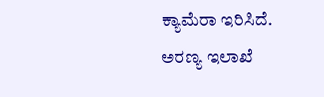ಕ್ಯಾಮೆರಾ ಇರಿಸಿದೆ.
ಅರಣ್ಯ ಇಲಾಖೆ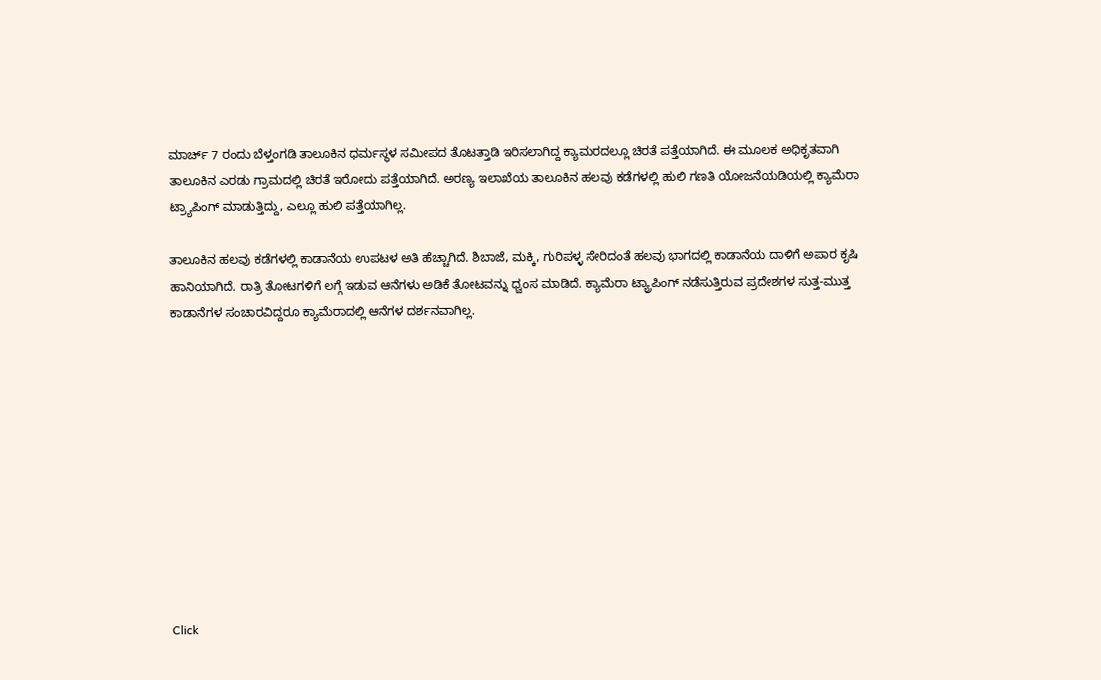ಮಾರ್ಚ್ 7 ರಂದು ಬೆಳ್ತಂಗಡಿ ತಾಲೂಕಿನ ಧರ್ಮಸ್ಥಳ ಸಮೀಪದ ತೊಟತ್ತಾಡಿ ಇರಿಸಲಾಗಿದ್ದ ಕ್ಯಾಮರದಲ್ಲೂ ಚಿರತೆ ಪತ್ತೆಯಾಗಿದೆ. ಈ ಮೂಲಕ ಅಧಿಕೃತವಾಗಿ ತಾಲೂಕಿನ ಎರಡು ಗ್ರಾಮದಲ್ಲಿ ಚಿರತೆ ಇರೋದು ಪತ್ತೆಯಾಗಿದೆ. ಅರಣ್ಯ ಇಲಾಖೆಯ ತಾಲೂಕಿನ ಹಲವು ಕಡೆಗಳಲ್ಲಿ ಹುಲಿ ಗಣತಿ ಯೋಜನೆಯಡಿಯಲ್ಲಿ ಕ್ಯಾಮೆರಾ ಟ್ರ್ಯಾಪಿಂಗ್ ಮಾಡುತ್ತಿದ್ದು, ಎಲ್ಲೂ ಹುಲಿ ಪತ್ತೆಯಾಗಿಲ್ಲ.

ತಾಲೂಕಿನ ಹಲವು ಕಡೆಗಳಲ್ಲಿ ಕಾಡಾನೆಯ ಉಪಟಳ ಅತಿ ಹೆಚ್ಚಾಗಿದೆ. ಶಿಬಾಜೆ, ಮಕ್ಕಿ, ಗುರಿಪಳ್ಳ ಸೇರಿದಂತೆ ಹಲವು ಭಾಗದಲ್ಲಿ ಕಾಡಾನೆಯ ದಾಳಿಗೆ ಅಪಾರ ಕೃಷಿ ಹಾನಿಯಾಗಿದೆ. ರಾತ್ರಿ ತೋಟಗಳಿಗೆ ಲಗ್ಗೆ ಇಡುವ ಆನೆಗಳು ಅಡಿಕೆ ತೋಟವನ್ನು ಧ್ವಂಸ ಮಾಡಿದೆ. ಕ್ಯಾಮೆರಾ ಟ್ಯ್ರಾಪಿಂಗ್ ನಡೆಸುತ್ತಿರುವ ಪ್ರದೇಶಗಳ ಸುತ್ತ-ಮುತ್ತ ಕಾಡಾನೆಗಳ ಸಂಚಾರವಿದ್ದರೂ ಕ್ಯಾಮೆರಾದಲ್ಲಿ ಆನೆಗಳ ದರ್ಶನವಾಗಿಲ್ಲ.











Click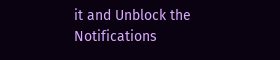it and Unblock the Notifications